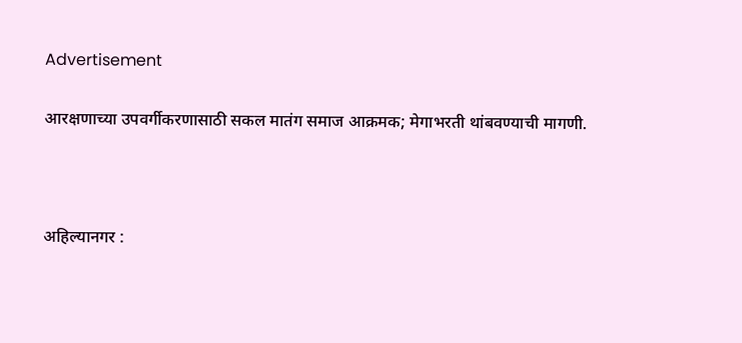Advertisement

आरक्षणाच्या उपवर्गीकरणासाठी सकल मातंग समाज आक्रमक; मेगाभरती थांबवण्याची मागणी.



अहिल्यानगर :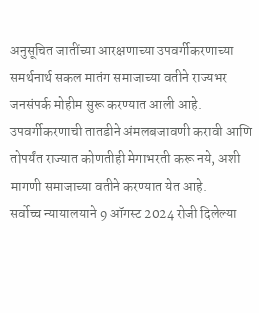अनुसूचित जातींच्या आरक्षणाच्या उपवर्गीकरणाच्या समर्थनार्थ सकल मातंग समाजाच्या वतीने राज्यभर जनसंपर्क मोहीम सुरू करण्यात आली आहे. उपवर्गीकरणाची तातडीने अंमलबजावणी करावी आणि तोपर्यंत राज्यात कोणतीही मेगाभरती करू नये, अशी मागणी समाजाच्या वतीने करण्यात येत आहे.
सर्वोच्च न्यायालयाने 9 ऑगस्ट 2024 रोजी दिलेल्या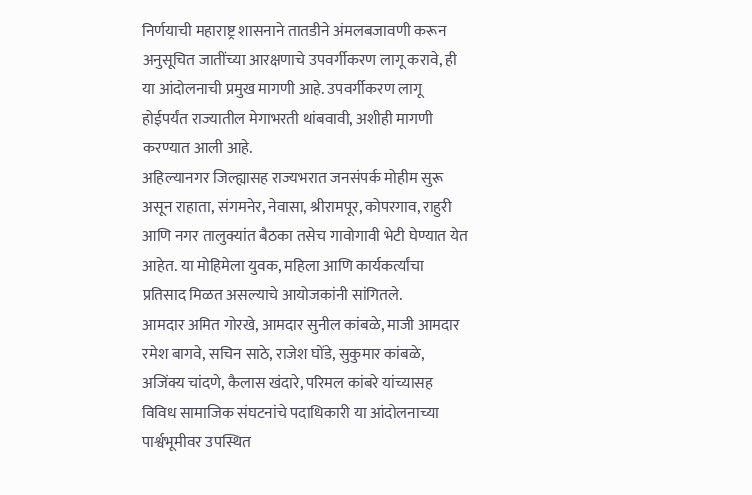निर्णयाची महाराष्ट्र शासनाने तातडीने अंमलबजावणी करून अनुसूचित जातींच्या आरक्षणाचे उपवर्गीकरण लागू करावे, ही या आंदोलनाची प्रमुख मागणी आहे. उपवर्गीकरण लागू होईपर्यंत राज्यातील मेगाभरती थांबवावी, अशीही मागणी करण्यात आली आहे.
अहिल्यानगर जिल्ह्यासह राज्यभरात जनसंपर्क मोहीम सुरू असून राहाता, संगमनेर, नेवासा, श्रीरामपूर, कोपरगाव, राहुरी आणि नगर तालुक्यांत बैठका तसेच गावोगावी भेटी घेण्यात येत आहेत. या मोहिमेला युवक, महिला आणि कार्यकर्त्यांचा प्रतिसाद मिळत असल्याचे आयोजकांनी सांगितले.
आमदार अमित गोरखे, आमदार सुनील कांबळे, माजी आमदार रमेश बागवे, सचिन साठे, राजेश घोंडे, सुकुमार कांबळे, अजिंक्य चांदणे, कैलास खंदारे, परिमल कांबरे यांच्यासह विविध सामाजिक संघटनांचे पदाधिकारी या आंदोलनाच्या पार्श्वभूमीवर उपस्थित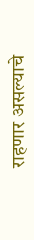राहणार असल्याचे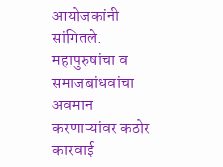आयोजकांनी सांगितले.
महापुरुषांचा व समाजबांधवांचा अवमान करणाऱ्यांवर कठोर कारवाई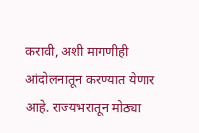करावी, अशी मागणीही आंदोलनातून करण्यात येणार आहे. राज्यभरातून मोठ्या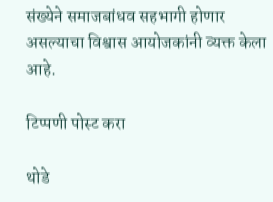संख्येने समाजबांधव सहभागी होणार असल्याचा विश्वास आयोजकांनी व्यक्त केला आहे.

टिप्पणी पोस्ट करा

थोडे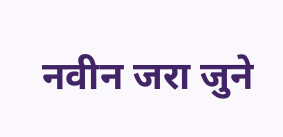नवीन जरा जुने